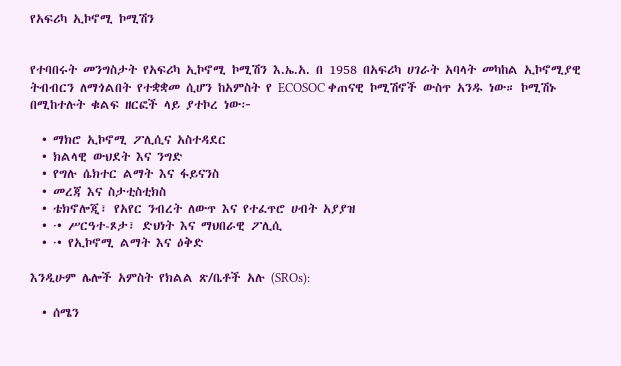የአፍሪካ ኢኮኖሚ ኮሚሽን


የተባበሩት መንግስታት የአፍሪካ ኢኮኖሚ ኮሚሽን እ.ኤ.አ. በ 1958 በአፍሪካ ሀገራት አባላት መካከል ኢኮኖሚያዊ ትብብርን ለማጎልበት የተቋቋመ ሲሆን ከአምስት የ ECOSOC ቀጠናዊ ኮሚሽኖች ውስጥ አንዱ ነው። ኮሚሽኑ በሚከተሉት ቁልፍ ዘርፎች ላይ ያተኮረ ነው፦

  • ማክሮ ኢኮኖሚ ፖሊሲና አስተዳደር
  • ክልላዊ ውህደት እና ንግድ
  • የግሉ ሴክተር ልማት እና ፋይናንስ
  • መረጃ እና ስታቲስቲክስ
  • ቴክኖሎጂ፣ የአየር ንብረት ለውጥ እና የተፈጥሮ ሀብት አያያዝ
  • ·• ሥርዓተ-ጾታ፣ ድህነት እና ማህበራዊ ፖሊሲ
  • ·• የኢኮኖሚ ልማት እና ዕቅድ

እንዲሁም ሌሎች አምስት የክልል ጽ/ቤቶች አሉ (SROs):

  • ሰሜን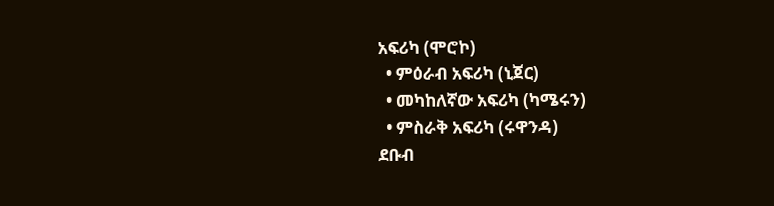አፍሪካ (ሞሮኮ)
  • ምዕራብ አፍሪካ (ኒጀር)
  • መካከለኛው አፍሪካ (ካሜሩን)
  • ምስራቅ አፍሪካ (ሩዋንዳ)
ደቡብ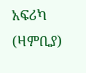አፍሪካ (ዛምቢያ)